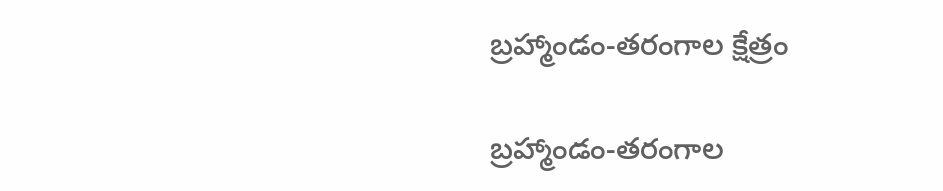బ్రహ్మాండం-తరంగాల క్షేత్రం

బ్రహ్మాండం-తరంగాల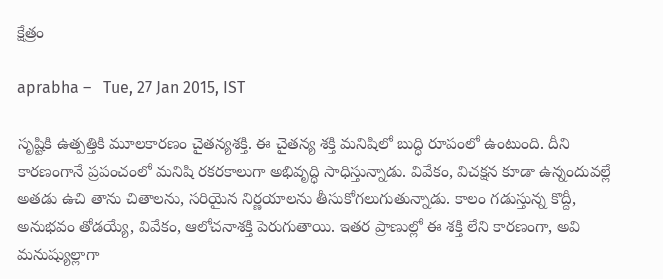క్షేత్రం

aprabha –   Tue, 27 Jan 2015, IST

సృష్టికి ఉత్పత్తికి మూలకారణం చైతన్యశక్తి. ఈ చైతన్య శక్తి మనిషిలో బుద్ధి రూపంలో ఉంటుంది. దీని కారణంగానే ప్రపంచంలో మనిషి రకరకాలుగా అభివృద్ధి సాధిస్తున్నాడు. వివేకం, విచక్షన కూడా ఉన్నందువల్లే అతడు ఉచి తాను చితాలను, సరియైన నిర్ణయాలను తీసుకోగలుగుతున్నాడు. కాలం గడుస్తున్న కొద్దీ, అనుభవం తోడయ్యే, వివేకం, ఆలోచనాశక్తి పెరుగుతాయి. ఇతర ప్రాణుల్లో ఈ శక్తి లేని కారణంగా, అవి మనుష్యుల్లాగా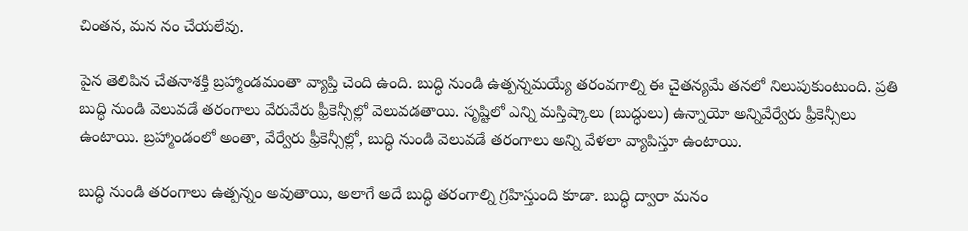చింతన, మన నం చేయలేవు.

పైన తెలిపిన చేతనాశక్తి బ్రహ్మాండమంతా వ్యాప్తి చెంది ఉంది. బుద్ధి నుండి ఉత్పన్నమయ్యే తరంవగాల్ని ఈ చైతన్యమే తనలో నిలుపుకుంటుంది. ప్రతి బుద్ధి నుండి వెలువడే తరంగాలు వేరువేరు ఫ్రీకెన్సీల్లో వెలువడతాయి. సృష్టిలో ఎన్ని మస్తిష్కాలు (బుద్ధులు) ఉన్నాయో అన్నివేర్వేరు ఫ్రీకెన్సీలు ఉంటాయి. బ్రహ్మాండంలో అంతా, వేర్వేరు ఫ్రీకెన్సీల్లో, బుద్ధి నుండి వెలువడే తరంగాలు అన్ని వేళలా వ్యాపిస్తూ ఉంటాయి.

బుద్ధి నుండి తరంగాలు ఉత్పన్నం అవుతాయి, అలాగే అదే బుద్ధి తరంగాల్ని గ్రహిస్తుంది కూడా. బుద్ధి ద్వారా మనం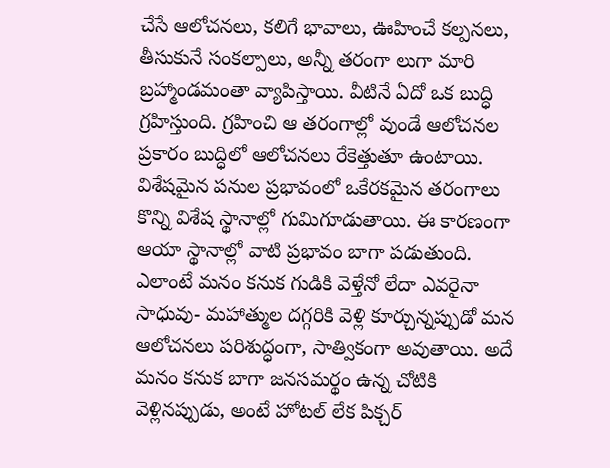చేసే ఆలోచనలు, కలిగే భావాలు, ఊహించే కల్పనలు, తీసుకునే సంకల్పాలు, అన్నీ తరంగా లుగా మారి బ్రహ్మాండమంతా వ్యాపిస్తాయి. వీటినే ఏదో ఒక బుద్ధి గ్రహిస్తుంది. గ్రహించి ఆ తరంగాల్లో వుండే ఆలోచనల ప్రకారం బుద్ధిలో ఆలోచనలు రేకెత్తుతూ ఉంటాయి. విశేషమైన పనుల ప్రభావంలో ఒకేరకమైన తరంగాలు కొన్ని విశేష స్థానాల్లో గుమిగూడుతాయి. ఈ కారణంగా ఆయా స్థానాల్లో వాటి ప్రభావం బాగా పడుతుంది. ఎలాంటే మనం కనుక గుడికి వెళ్తేనో లేదా ఎవరైనా సాధువు- మహాత్ముల దగ్గరికి వెళ్లి కూర్చున్నప్పుడో మన ఆలోచనలు పరిశుద్ధంగా, సాత్వికంగా అవుతాయి. అదే మనం కనుక బాగా జనసమర్థం ఉన్న చోటికి వెళ్లినప్పుడు, అంటే హోటల్‌ లేక పిక్చర్‌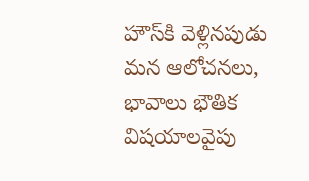హౌస్‌కి వెళ్లినపుడు మన ఆలోచనలు, భావాలు భౌతిక విషయాలవైపు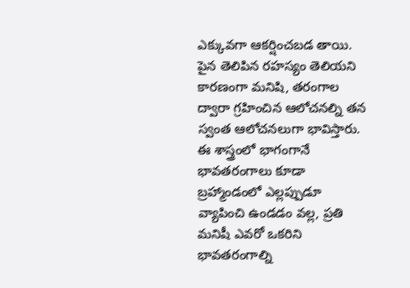ఎక్కువగా ఆకర్షించబడ తాయి. పైన తెలిపిన రహస్యం తెలియని కారణంగా మనిషి, తరంగాల ద్వారా గ్రహించిన ఆలోచనల్ని తన స్వంత ఆలోచనలుగా భావిస్తారు. ఈ శాస్త్రంలో భాగంగానే భావతరంగాలు కూడా బ్రహ్మాండంలో ఎల్లప్పుడూ వ్యాపించి ఉండడం వల్ల, ప్రతి మనిషీ ఎవరో ఒకరిని భావతరంగాల్ని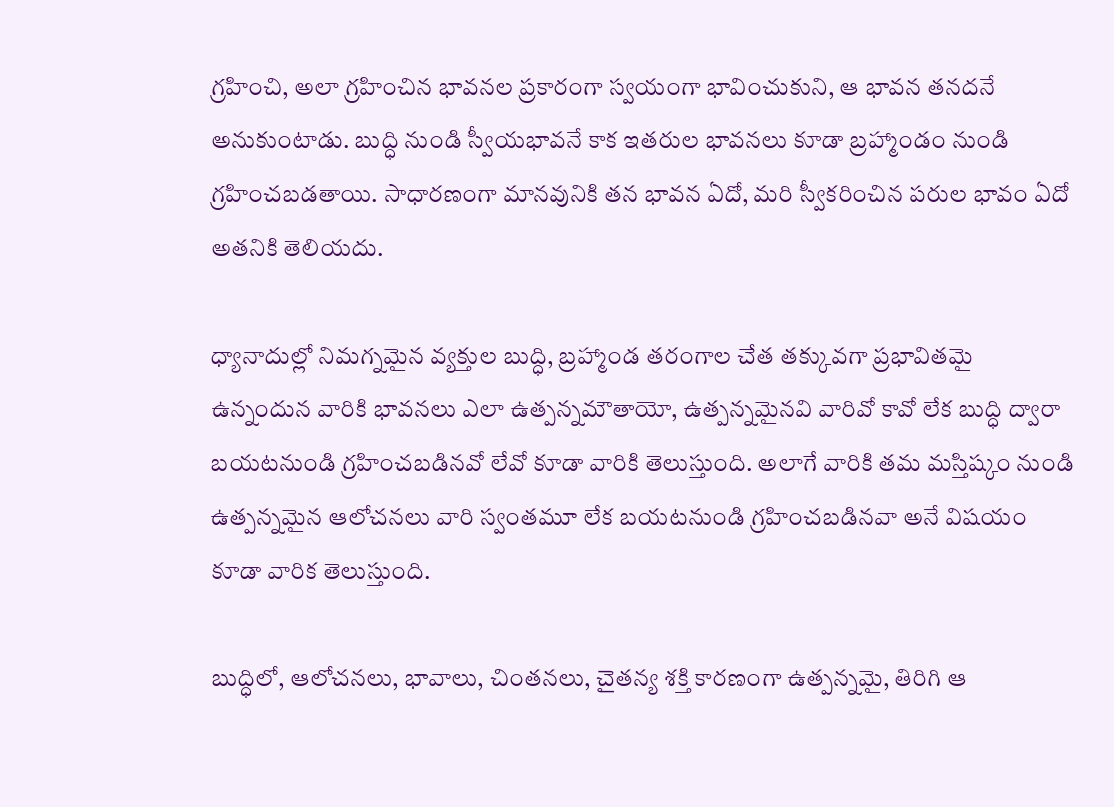గ్రహించి, అలా గ్రహించిన భావనల ప్రకారంగా స్వయంగా భావించుకుని, ఆ భావన తనదనే అనుకుంటాడు. బుద్ధి నుండి స్వీయభావనే కాక ఇతరుల భావనలు కూడా బ్రహ్మాండం నుండి గ్రహించబడతాయి. సాధారణంగా మానవునికి తన భావన ఏదో, మరి స్వీకరించిన పరుల భావం ఏదో అతనికి తెలియదు.

ధ్యానాదుల్లో నిమగ్నమైన వ్యక్తుల బుద్ధి, బ్రహ్మాండ తరంగాల చేత తక్కువగా ప్రభావితమై ఉన్నందున వారికి భావనలు ఎలా ఉత్పన్నమౌతాయో, ఉత్పన్నమైనవి వారివో కావో లేక బుద్ధి ద్వారా బయటనుండి గ్రహించబడినవో లేవో కూడా వారికి తెలుస్తుంది. అలాగే వారికి తమ మస్తిష్కం నుండి ఉత్పన్నమైన ఆలోచనలు వారి స్వంతమూ లేక బయటనుండి గ్రహించబడినవా అనే విషయం కూడా వారిక తెలుస్తుంది.

బుద్ధిలో, ఆలోచనలు, భావాలు, చింతనలు, చైతన్య శక్తి కారణంగా ఉత్పన్నమై, తిరిగి ఆ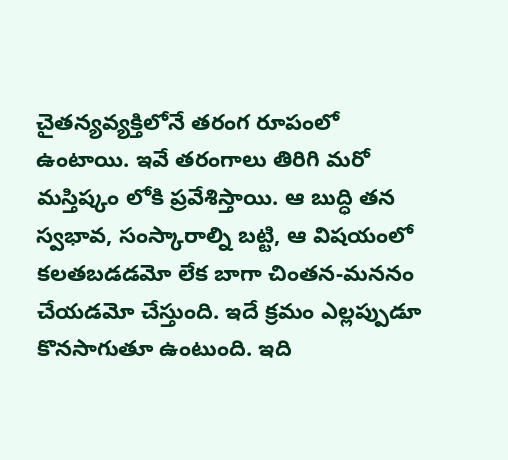చైతన్యవ్యక్తిలోనే తరంగ రూపంలో ఉంటాయి. ఇవే తరంగాలు తిరిగి మరో మస్తిష్కం లోకి ప్రవేశిస్తాయి. ఆ బుద్ధి తన స్వభావ, సంస్కారాల్ని బట్టి, ఆ విషయంలో కలతబడడమో లేక బాగా చింతన-మననం చేయడమో చేస్తుంది. ఇదే క్రమం ఎల్లప్పుడూ కొనసాగుతూ ఉంటుంది. ఇది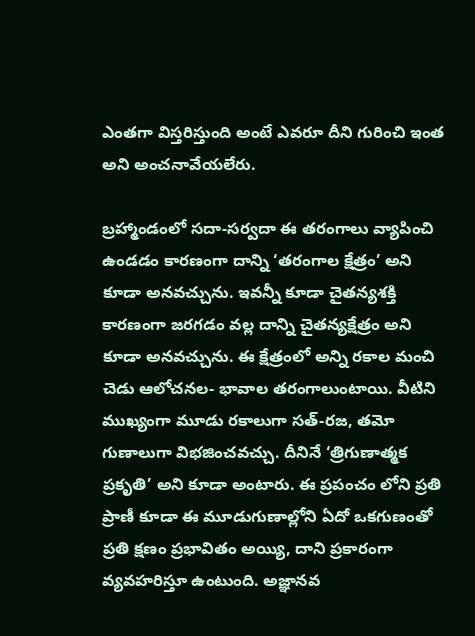ఎంతగా విస్తరిస్తుంది అంటే ఎవరూ దీని గురించి ఇంత అని అంచనావేయలేరు.

బ్రహ్మాండంలో సదా-సర్వదా ఈ తరంగాలు వ్యాపించి ఉండడం కారణంగా దాన్ని ‘తరంగాల క్షేత్రం’ అని కూడా అనవచ్చును. ఇవన్నీ కూడా చైతన్యశక్తి కారణంగా జరగడం వల్ల దాన్ని చైతన్యక్షేత్రం అని కూడా అనవచ్చును. ఈ క్షేత్రంలో అన్ని రకాల మంచి చెడు ఆలోచనల- భావాల తరంగాలుంటాయి. వీటిని ముఖ్యంగా మూడు రకాలుగా సత్‌-రజ, తమో గుణాలుగా విభజించవచ్చు. దీనినే ‘త్రిగుణాత్మక ప్రకృతి’ అని కూడా అంటారు. ఈ ప్రపంచం లోని ప్రతి ప్రాణీ కూడా ఈ మూడుగుణాల్లోని ఏదో ఒకగుణంతో ప్రతి క్షణం ప్రభావితం అయ్యి, దాని ప్రకారంగా వ్యవహరిస్తూ ఉంటుంది. అజ్ఞానవ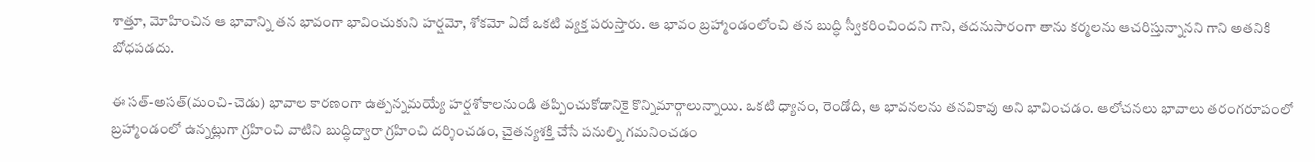శాత్తూ, మోహించిన ఆ భావాన్ని తన భావంగా భావించుకుని హర్షమో, శోకమో ఏదో ఒకటి వ్యక్త పరుస్తారు. ఆ భావం బ్రహ్మాండంలోంచి తన బుద్ధి స్వీకరించిందని గాని, తదనుసారంగా తాను కర్మలను ఆచరిస్తున్నానని గాని అతనికి బోధపడదు.

ఈ సత్‌-అసత్‌(మంచి-చెడు) భావాల కారణంగా ఉత్పన్నమయ్యే హర్షశోకాలనుండి తప్పించుకోడానికై కొన్నిమార్గాలున్నాయి. ఒకటి ధ్యానం, రెండోది, ఆ భావనలను తనవికావు అని భావించడం. ఆలోచనలు భావాలు తరంగరూపంలో బ్రహ్మాండంలో ఉన్నట్లుగా గ్రహించి వాటిని బుద్ధిద్వారా గ్రహించి దర్శించడం, చైతన్యశక్తి చేసే పనుల్ని గమనించడం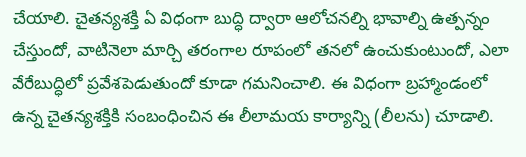చేయాలి. చైతన్యశక్తి ఏ విధంగా బుద్ధి ద్వారా ఆలోచనల్ని భావాల్ని ఉత్పన్నం చేస్తుందో, వాటినెలా మార్చి తరంగాల రూపంలో తనలో ఉంచుకుంటుందో, ఎలా వేరేబుద్ధిలో ప్రవేశపెడుతుందో కూడా గమనించాలి. ఈ విధంగా బ్రహ్మాండంలో ఉన్న చైతన్యశక్తికి సంబంధించిన ఈ లీలామయ కార్యాన్ని (లీలను) చూడాలి.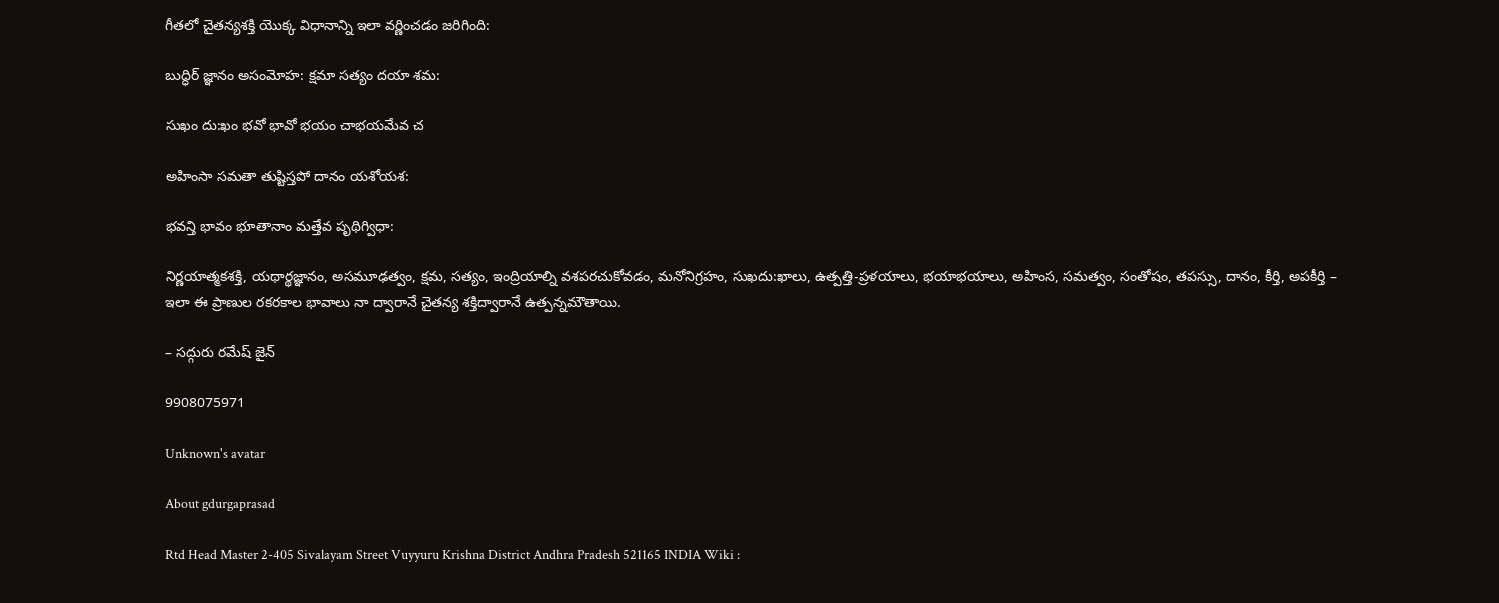గీతలో చైతన్యశక్తి యొక్క విధానాన్ని ఇలా వర్ణించడం జరిగింది:

బుద్ధిర్‌ జ్ఞానం అసంమోహ: క్షమా సత్యం దయా శమ:

సుఖం దు:ఖం భవో భావో భయం చాభయమేవ చ

అహింసా సమతా తుష్టిస్తపో దానం యశోయశ:

భవన్తి భావం భూతానాం మత్తేవ పృథిగ్విధా:

నిర్ణయాత్మకశక్తి, యథార్థజ్ఞానం, అసమూఢత్వం, క్షమ, సత్యం, ఇంద్రియాల్ని వశపరచుకోవడం, మనోనిగ్రహం, సుఖదు:ఖాలు, ఉత్పత్తి-ప్రళయాలు, భయాభయాలు, అహింస, సమత్వం, సంతోషం, తపస్సు, దానం, కీర్తి, అపకీర్తి – ఇలా ఈ ప్రాణుల రకరకాల భావాలు నా ద్వారానే చైతన్య శక్తిద్వారానే ఉత్పన్నమౌతాయి.

– సద్గురు రమేష్‌ జైన్‌

9908075971

Unknown's avatar

About gdurgaprasad

Rtd Head Master 2-405 Sivalayam Street Vuyyuru Krishna District Andhra Pradesh 521165 INDIA Wiki :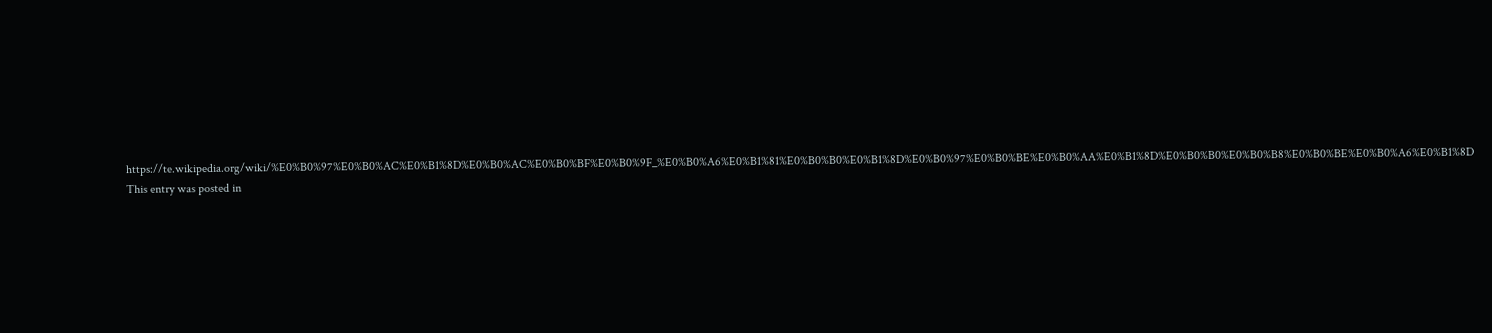https://te.wikipedia.org/wiki/%E0%B0%97%E0%B0%AC%E0%B1%8D%E0%B0%AC%E0%B0%BF%E0%B0%9F_%E0%B0%A6%E0%B1%81%E0%B0%B0%E0%B1%8D%E0%B0%97%E0%B0%BE%E0%B0%AA%E0%B1%8D%E0%B0%B0%E0%B0%B8%E0%B0%BE%E0%B0%A6%E0%B1%8D
This entry was posted in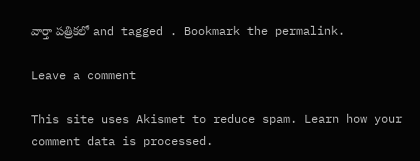వార్తా పత్రికలో and tagged . Bookmark the permalink.

Leave a comment

This site uses Akismet to reduce spam. Learn how your comment data is processed.